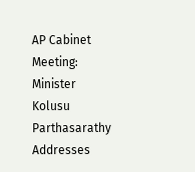AP Cabinet Meeting: Minister Kolusu Parthasarathy Addresses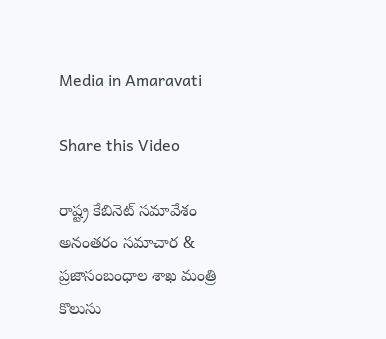Media in Amaravati

Share this Video

రాష్ట్ర కేబినెట్ సమావేశం అనంతరం సమాచార & ప్రజాసంబంధాల శాఖ మంత్రి కొలుసు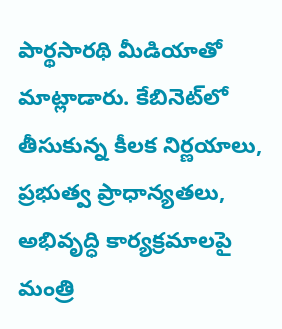పార్థసారథి మీడియాతో మాట్లాడారు. కేబినెట్‌లో తీసుకున్న కీలక నిర్ణయాలు, ప్రభుత్వ ప్రాధాన్యతలు, అభివృద్ధి కార్యక్రమాలపై మంత్రి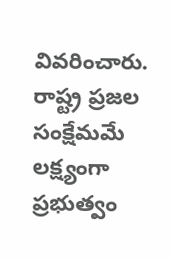వివరించారు. రాష్ట్ర ప్రజల సంక్షేమమే లక్ష్యంగా ప్రభుత్వం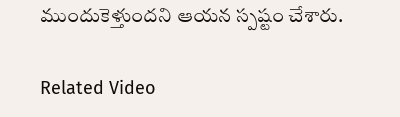ముందుకెళ్తుందని ఆయన స్పష్టం చేశారు.

Related Video